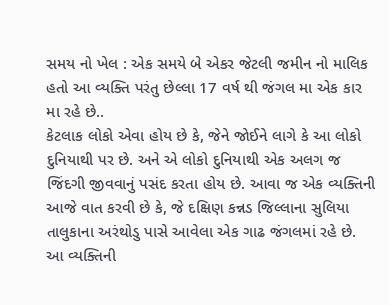સમય નો ખેલ : એક સમયે બે એકર જેટલી જમીન નો માલિક હતો આ વ્યક્તિ પરંતુ છેલ્લા 17 વર્ષ થી જંગલ મા એક કાર મા રહે છે..
કેટલાક લોકો એવા હોય છે કે, જેને જોઈને લાગે કે આ લોકો દુનિયાથી પર છે. અને એ લોકો દુનિયાથી એક અલગ જ જિંદગી જીવવાનું પસંદ કરતા હોય છે. આવા જ એક વ્યક્તિની આજે વાત કરવી છે કે, જે દક્ષિણ કન્નડ જિલ્લાના સુલિયા તાલુકાના અરંથોડુ પાસે આવેલા એક ગાઢ જંગલમાં રહે છે. આ વ્યક્તિની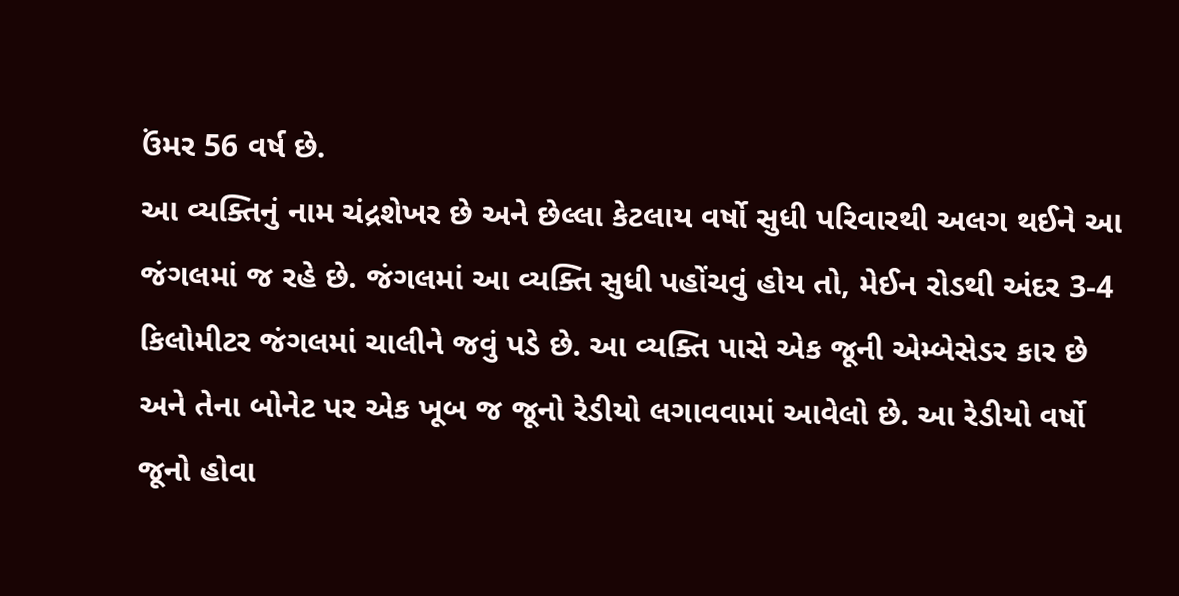ઉંમર 56 વર્ષ છે.
આ વ્યક્તિનું નામ ચંદ્રશેખર છે અને છેલ્લા કેટલાય વર્ષો સુધી પરિવારથી અલગ થઈને આ જંગલમાં જ રહે છે. જંગલમાં આ વ્યક્તિ સુધી પહોંચવું હોય તો, મેઈન રોડથી અંદર 3-4 કિલોમીટર જંગલમાં ચાલીને જવું પડે છે. આ વ્યક્તિ પાસે એક જૂની એમ્બેસેડર કાર છે અને તેના બોનેટ પર એક ખૂબ જ જૂનો રેડીયો લગાવવામાં આવેલો છે. આ રેડીયો વર્ષો જૂનો હોવા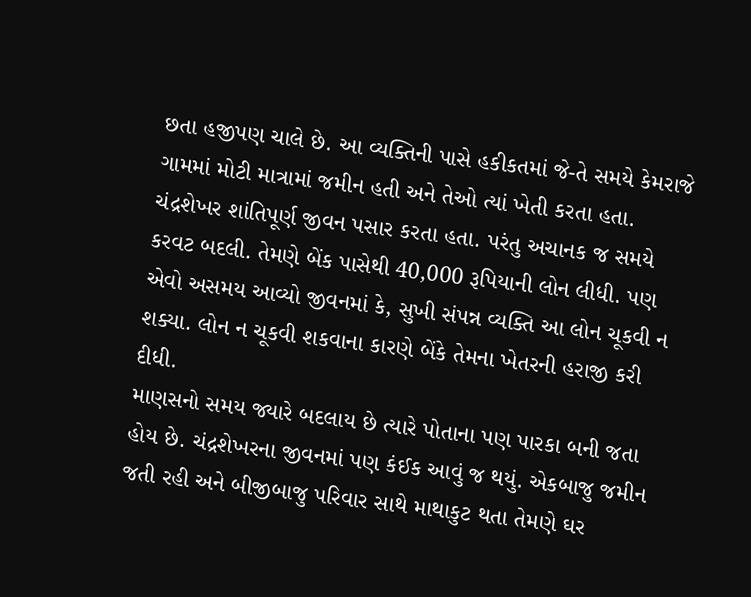છતા હજીપણ ચાલે છે. આ વ્યક્તિની પાસે હકીકતમાં જે-તે સમયે કેમરાજે ગામમાં મોટી માત્રામાં જમીન હતી અને તેઓ ત્યાં ખેતી કરતા હતા. ચંદ્રશેખર શાંતિપૂર્ણ જીવન પસાર કરતા હતા. પરંતુ અચાનક જ સમયે કરવટ બદલી. તેમણે બેંક પાસેથી 40,000 રૂપિયાની લોન લીધી. પણ એવો અસમય આવ્યો જીવનમાં કે, સુખી સંપન્ન વ્યક્તિ આ લોન ચૂકવી ન શક્યા. લોન ન ચૂકવી શકવાના કારણે બેંકે તેમના ખેતરની હરાજી કરી દીધી.
માણસનો સમય જ્યારે બદલાય છે ત્યારે પોતાના પણ પારકા બની જતા હોય છે. ચંદ્રશેખરના જીવનમાં પણ કંઈક આવું જ થયું. એકબાજુ જમીન જતી રહી અને બીજીબાજુ પરિવાર સાથે માથાકુટ થતા તેમણે ઘર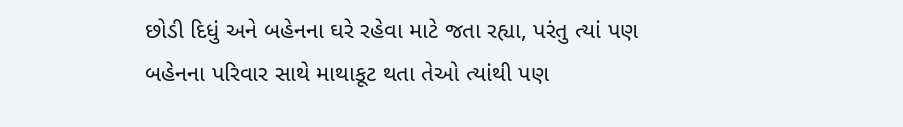છોડી દિધું અને બહેનના ઘરે રહેવા માટે જતા રહ્યા, પરંતુ ત્યાં પણ બહેનના પરિવાર સાથે માથાકૂટ થતા તેઓ ત્યાંથી પણ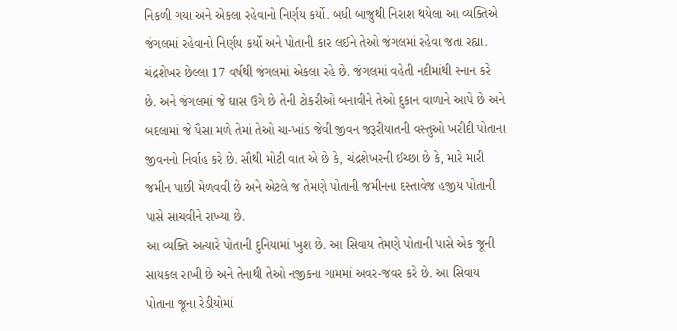નિકળી ગયા અને એકલા રહેવાનો નિર્ણય કર્યો. બધી બાજુથી નિરાશ થયેલા આ વ્યક્તિએ જંગલમાં રહેવાનો નિર્ણય કર્યો અને પોતાની કાર લઈને તેઓ જંગલમાં રહેવા જતા રહ્યા.
ચંદ્રશેખર છેલ્લા 17 વર્ષથી જંગલમાં એકલા રહે છે. જંગલમાં વહેતી નદીમાંથી સ્નાન કરે છે. અને જંગલમાં જે ઘાસ ઉગે છે તેની ટોકરીઓ બનાવીને તેઓ દુકાન વાળાને આપે છે અને બદલામાં જે પૈસા મળે તેમાં તેઓ ચા-ખાંડ જેવી જીવન જરૂરીયાતની વસ્તુઓ ખરીદી પોતાના જીવનનો નિર્વાહ કરે છે. સૌથી મોટી વાત એ છે કે, ચંદ્રશેખરની ઈચ્છા છે કે, મારે મારી જમીન પાછી મેળવવી છે અને એટલે જ તેમણે પોતાની જમીનના દસ્તાવેજ હજીય પોતાની પાસે સાચવીને રાખ્યા છે.
આ વ્યક્તિ અત્યારે પોતાની દુનિયામાં ખુશ છે. આ સિવાય તેમણે પોતાની પાસે એક જૂની સાયકલ રાખી છે અને તેનાથી તેઓ નજીકના ગામમાં અવર-જવર કરે છે. આ સિવાય પોતાના જૂના રેડીયોમાં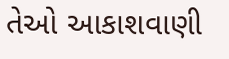તેઓ આકાશવાણી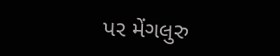પર મેંગલુરુ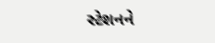સ્ટેશનને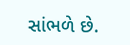સાંભળે છે.